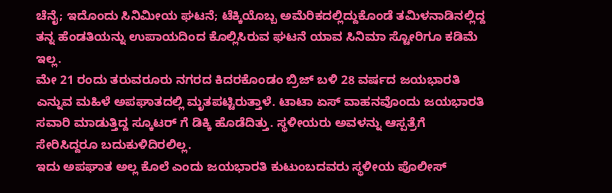ಚೆನೈ; ಇದೊಂದು ಸಿನಿಮೀಯ ಘಟನೆ; ಟೆಕ್ಕಿಯೊಬ್ಬ ಅಮೆರಿಕದಲ್ಲಿದ್ದುಕೊಂಡೆ ತಮಿಳನಾಡಿನಲ್ಲಿದ್ದ ತನ್ನ ಹೆಂಡತಿಯನ್ನು ಉಪಾಯದಿಂದ ಕೊಲ್ಲಿಸಿರುವ ಘಟನೆ ಯಾವ ಸಿನಿಮಾ ಸ್ಟೋರಿಗೂ ಕಡಿಮೆ ಇಲ್ಲ.
ಮೇ 21 ರಂದು ತರುವರೂರು ನಗರದ ಕಿದರಕೊಂಡಂ ಬ್ರಿಜ್ ಬಳಿ 28 ವರ್ಷದ ಜಯಭಾರತಿ ಎನ್ನುವ ಮಹಿಳೆ ಅಪಘಾತದಲ್ಲಿ ಮೃತಪಟ್ಟಿರುತ್ತಾಳೆ. ಟಾಟಾ ಏಸ್ ವಾಹನವೊಂದು ಜಯಭಾರತಿ ಸವಾರಿ ಮಾಡುತ್ತಿದ್ದ ಸ್ಕೂಟರ್ ಗೆ ಡಿಕ್ಕಿ ಹೊಡೆದಿತ್ತು. ಸ್ಥಳೀಯರು ಅವಳನ್ನು ಆಸ್ಪತ್ರೆಗೆ ಸೇರಿಸಿದ್ದರೂ ಬದುಕುಳಿದಿರಲಿಲ್ಲ.
ಇದು ಅಪಘಾತ ಅಲ್ಲ ಕೊಲೆ ಎಂದು ಜಯಭಾರತಿ ಕುಟುಂಬದವರು ಸ್ಥಳೀಯ ಪೊಲೀಸ್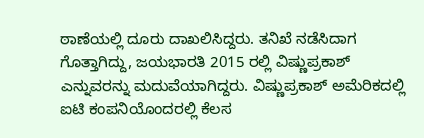ಠಾಣೆಯಲ್ಲಿ ದೂರು ದಾಖಲಿಸಿದ್ದರು. ತನಿಖೆ ನಡೆಸಿದಾಗ ಗೊತ್ತಾಗಿದ್ದು, ಜಯಭಾರತಿ 2015 ರಲ್ಲಿ ವಿಷ್ಣುಪ್ರಕಾಶ್ ಎನ್ನುವರನ್ನು ಮದುವೆಯಾಗಿದ್ದರು. ವಿಷ್ಣುಪ್ರಕಾಶ್ ಅಮೆರಿಕದಲ್ಲಿ ಐಟಿ ಕಂಪನಿಯೊಂದರಲ್ಲಿ ಕೆಲಸ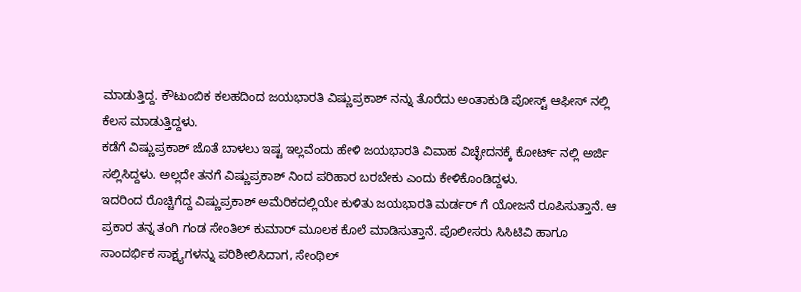ಮಾಡುತ್ತಿದ್ದ. ಕೌಟುಂಬಿಕ ಕಲಹದಿಂದ ಜಯಭಾರತಿ ವಿಷ್ಣುಪ್ರಕಾಶ್ ನನ್ನು ತೊರೆದು ಅಂತಾಕುಡಿ ಪೋಸ್ಟ್ ಆಫೀಸ್ ನಲ್ಲಿ ಕೆಲಸ ಮಾಡುತ್ತಿದ್ದಳು.
ಕಡೆಗೆ ವಿಷ್ಣುಪ್ರಕಾಶ್ ಜೊತೆ ಬಾಳಲು ಇಷ್ಟ ಇಲ್ಲವೆಂದು ಹೇಳಿ ಜಯಭಾರತಿ ವಿವಾಹ ವಿಚ್ಛೇದನಕ್ಕೆ ಕೋರ್ಟ್ ನಲ್ಲಿ ಅರ್ಜಿ ಸಲ್ಲಿಸಿದ್ದಳು. ಅಲ್ಲದೇ ತನಗೆ ವಿಷ್ಣುಪ್ರಕಾಶ್ ನಿಂದ ಪರಿಹಾರ ಬರಬೇಕು ಎಂದು ಕೇಳಿಕೊಂಡಿದ್ದಳು.
ಇದರಿಂದ ರೊಚ್ಚಿಗೆದ್ದ ವಿಷ್ಣುಪ್ರಕಾಶ್ ಅಮೆರಿಕದಲ್ಲಿಯೇ ಕುಳಿತು ಜಯಭಾರತಿ ಮರ್ಡರ್ ಗೆ ಯೋಜನೆ ರೂಪಿಸುತ್ತಾನೆ. ಆ ಪ್ರಕಾರ ತನ್ನ ತಂಗಿ ಗಂಡ ಸೇಂತಿಲ್ ಕುಮಾರ್ ಮೂಲಕ ಕೊಲೆ ಮಾಡಿಸುತ್ತಾನೆ. ಪೊಲೀಸರು ಸಿಸಿಟಿವಿ ಹಾಗೂ ಸಾಂದರ್ಭಿಕ ಸಾಕ್ಷ್ಯಗಳನ್ನು ಪರಿಶೀಲಿಸಿದಾಗ, ಸೇಂಥಿಲ್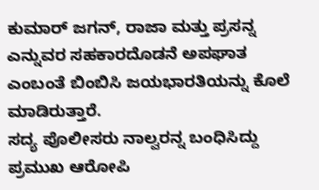ಕುಮಾರ್ ಜಗನ್, ರಾಜಾ ಮತ್ತು ಪ್ರಸನ್ನ ಎನ್ನುವರ ಸಹಕಾರದೊಡನೆ ಅಪಘಾತ ಎಂಬಂತೆ ಬಿಂಬಿಸಿ ಜಯಭಾರತಿಯನ್ನು ಕೊಲೆ ಮಾಡಿರುತ್ತಾರೆ.
ಸದ್ಯ ಪೊಲೀಸರು ನಾಲ್ವರನ್ನ ಬಂಧಿಸಿದ್ದು ಪ್ರಮುಖ ಆರೋಪಿ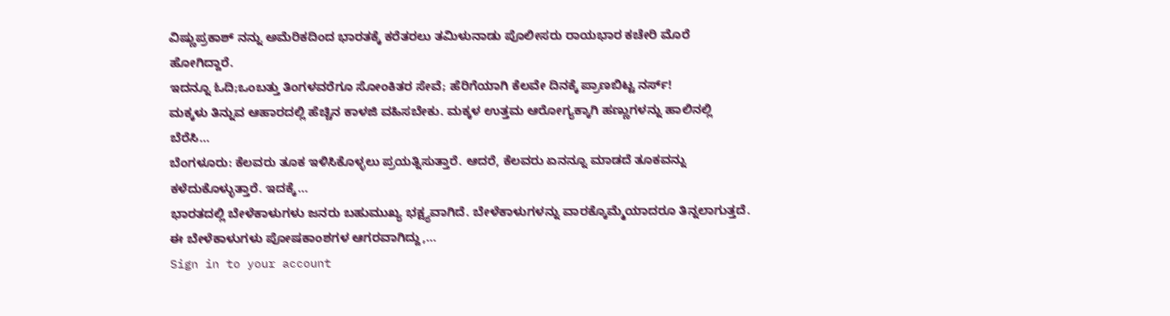ವಿಷ್ಣುಪ್ರಕಾಶ್ ನನ್ನು ಅಮೆರಿಕದಿಂದ ಭಾರತಕ್ಕೆ ಕರೆತರಲು ತಮಿಳುನಾಡು ಪೊಲೀಸರು ರಾಯಭಾರ ಕಚೇರಿ ಮೊರೆ ಹೋಗಿದ್ದಾರೆ.
ಇದನ್ನೂ ಓದಿ;ಒಂಬತ್ತು ತಿಂಗಳವರೆಗೂ ಸೋಂಕಿತರ ಸೇವೆ; ಹೆರಿಗೆಯಾಗಿ ಕೆಲವೇ ದಿನಕ್ಕೆ ಪ್ರಾಣಬಿಟ್ಟ ನರ್ಸ್!
ಮಕ್ಕಳು ತಿನ್ನುವ ಆಹಾರದಲ್ಲಿ ಹೆಚ್ಚಿನ ಕಾಳಜಿ ವಹಿಸಬೇಕು. ಮಕ್ಕಳ ಉತ್ತಮ ಆರೋಗ್ಯಕ್ಕಾಗಿ ಹಣ್ಣುಗಳನ್ನು ಹಾಲಿನಲ್ಲಿ ಬೆರೆಸಿ…
ಬೆಂಗಳೂರು: ಕೆಲವರು ತೂಕ ಇಳಿಸಿಕೊಳ್ಳಲು ಪ್ರಯತ್ನಿಸುತ್ತಾರೆ. ಆದರೆ, ಕೆಲವರು ಏನನ್ನೂ ಮಾಡದೆ ತೂಕವನ್ನು ಕಳೆದುಕೊಳ್ಳುತ್ತಾರೆ. ಇದಕ್ಕೆ…
ಭಾರತದಲ್ಲಿ ಬೇಳೆಕಾಳುಗಳು ಜನರು ಬಹುಮುಖ್ಯ ಭಕ್ಷ್ಯವಾಗಿದೆ. ಬೇಳೆಕಾಳುಗಳನ್ನು ವಾರಕ್ಕೊಮ್ಮೆಯಾದರೂ ತಿನ್ನಲಾಗುತ್ತದೆ. ಈ ಬೇಳೆಕಾಳುಗಳು ಪೋಷಕಾಂಶಗಳ ಆಗರವಾಗಿದ್ದು,…
Sign in to your account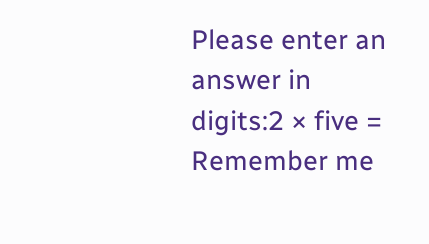Please enter an answer in digits:2 × five =
Remember me